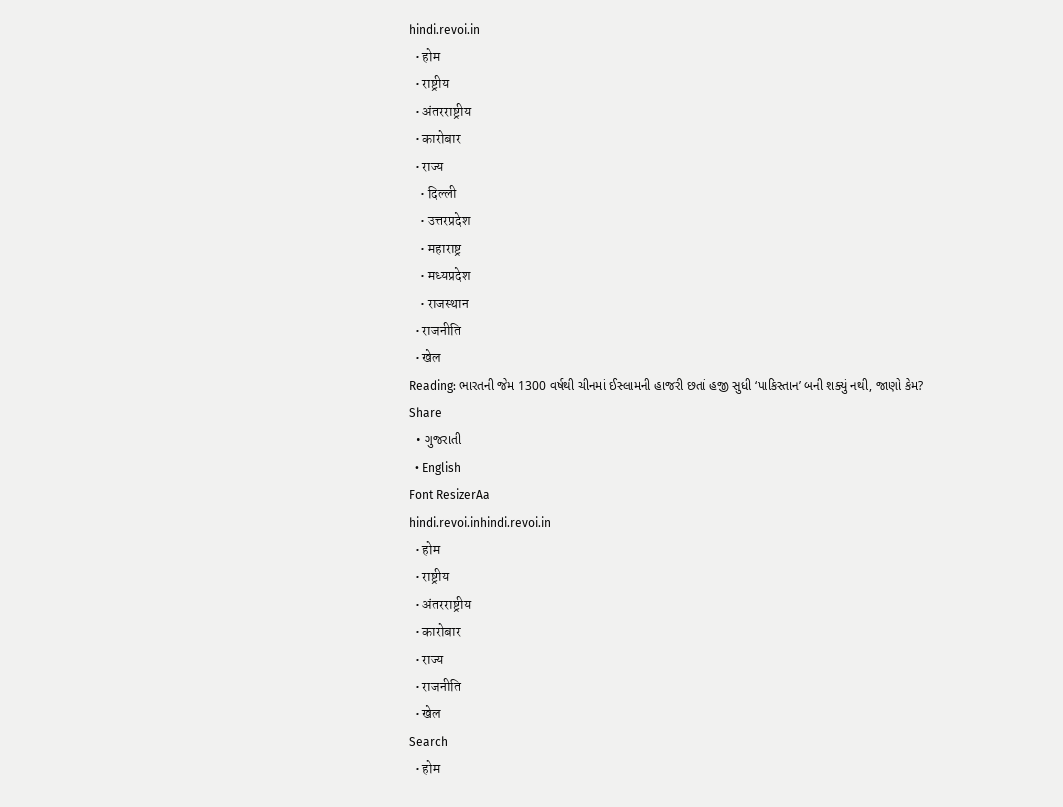hindi.revoi.in
  • होम
  • राष्ट्रीय
  • अंतरराष्ट्रीय
  • कारोबार
  • राज्य
    • दिल्ली
    • उत्तरप्रदेश
    • महाराष्ट्र
    • मध्यप्रदेश
    • राजस्थान
  • राजनीति
  • खेल
Reading: ભારતની જેમ 1300 વર્ષથી ચીનમાં ઈસ્લામની હાજરી છતાં હજી સુધી ‘પાકિસ્તાન’ બની શક્યું નથી, જાણો કેમ?
Share
  • ગુજરાતી
  • English
Font ResizerAa
hindi.revoi.inhindi.revoi.in
  • होम
  • राष्ट्रीय
  • अंतरराष्ट्रीय
  • कारोबार
  • राज्य
  • राजनीति
  • खेल
Search
  • होम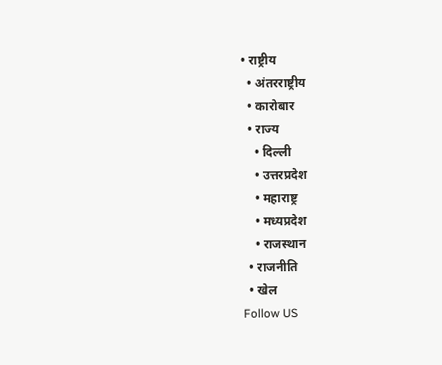• राष्ट्रीय
  • अंतरराष्ट्रीय
  • कारोबार
  • राज्य
    • दिल्ली
    • उत्तरप्रदेश
    • महाराष्ट्र
    • मध्यप्रदेश
    • राजस्थान
  • राजनीति
  • खेल
Follow US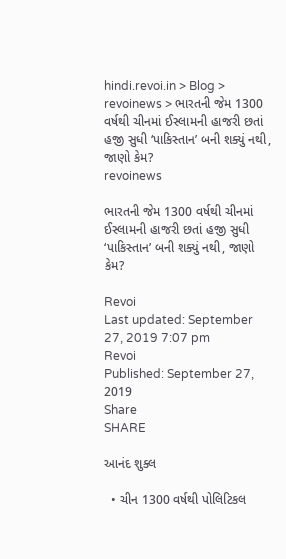hindi.revoi.in > Blog > revoinews > ભારતની જેમ 1300 વર્ષથી ચીનમાં ઈસ્લામની હાજરી છતાં હજી સુધી ‘પાકિસ્તાન’ બની શક્યું નથી, જાણો કેમ?
revoinews

ભારતની જેમ 1300 વર્ષથી ચીનમાં ઈસ્લામની હાજરી છતાં હજી સુધી ‘પાકિસ્તાન’ બની શક્યું નથી, જાણો કેમ?

Revoi
Last updated: September 27, 2019 7:07 pm
Revoi
Published: September 27, 2019
Share
SHARE

આનંદ શુક્લ

  • ચીન 1300 વર્ષથી પોલિટિકલ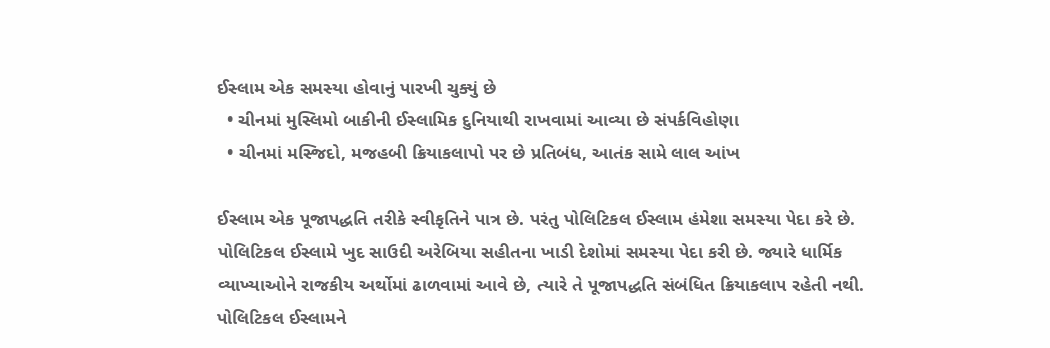ઈસ્લામ એક સમસ્યા હોવાનું પારખી ચુક્યું છે
  • ચીનમાં મુસ્લિમો બાકીની ઈસ્લામિક દુનિયાથી રાખવામાં આવ્યા છે સંપર્કવિહોણા
  • ચીનમાં મસ્જિદો, મજહબી ક્રિયાકલાપો પર છે પ્રતિબંધ, આતંક સામે લાલ આંખ

ઈસ્લામ એક પૂજાપદ્ધતિ તરીકે સ્વીકૃતિને પાત્ર છે. પરંતુ પોલિટિકલ ઈસ્લામ હંમેશા સમસ્યા પેદા કરે છે. પોલિટિકલ ઈસ્લામે ખુદ સાઉદી અરેબિયા સહીતના ખાડી દેશોમાં સમસ્યા પેદા કરી છે. જ્યારે ધાર્મિક વ્યાખ્યાઓને રાજકીય અર્થોમાં ઢાળવામાં આવે છે, ત્યારે તે પૂજાપદ્ધતિ સંબંધિત ક્રિયાકલાપ રહેતી નથી. પોલિટિકલ ઈસ્લામને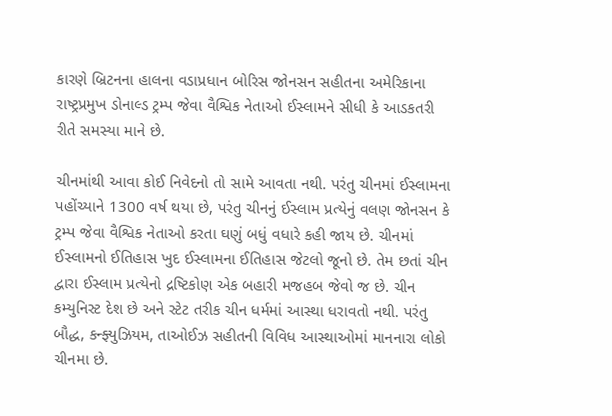કારણે બ્રિટનના હાલના વડાપ્રધાન બોરિસ જોનસન સહીતના અમેરિકાના રાષ્ટ્રપ્રમુખ ડોનાલ્ડ ટ્રમ્પ જેવા વૈશ્વિક નેતાઓ ઈસ્લામને સીધી કે આડકતરી રીતે સમસ્યા માને છે.

ચીનમાંથી આવા કોઈ નિવેદનો તો સામે આવતા નથી. પરંતુ ચીનમાં ઈસ્લામના પહોંચ્યાને 1300 વર્ષ થયા છે, પરંતુ ચીનનું ઈસ્લામ પ્રત્યેનું વલણ જોનસન કે ટ્રમ્પ જેવા વૈશ્વિક નેતાઓ કરતા ઘણું બધું વધારે કહી જાય છે. ચીનમાં ઈસ્લામનો ઈતિહાસ ખુદ ઈસ્લામના ઈતિહાસ જેટલો જૂનો છે. તેમ છતાં ચીન દ્વારા ઈસ્લામ પ્રત્યેનો દ્રષ્ટિકોણ એક બહારી મજહબ જેવો જ છે. ચીન કમ્યુનિસ્ટ દેશ છે અને સ્ટેટ તરીક ચીન ધર્મમાં આસ્થા ધરાવતો નથી. પરંતુ બૌદ્ધ, કન્ફ્યુઝિયમ, તાઓઈઝ સહીતની વિવિધ આસ્થાઓમાં માનનારા લોકો ચીનમા છે.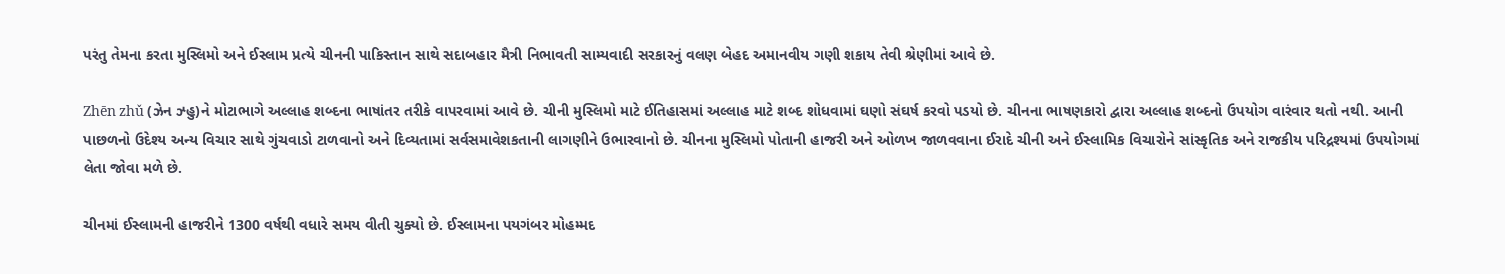પરંતુ તેમના કરતા મુસ્લિમો અને ઈસ્લામ પ્રત્યે ચીનની પાકિસ્તાન સાથે સદાબહાર મૈત્રી નિભાવતી સામ્યવાદી સરકારનું વલણ બેહદ અમાનવીય ગણી શકાય તેવી શ્રેણીમાં આવે છે.

Zhēn zhǔ (ઝેન ઝ્હુ)ને મોટાભાગે અલ્લાહ શબ્દના ભાષાંતર તરીકે વાપરવામાં આવે છે. ચીની મુસ્લિમો માટે ઈતિહાસમાં અલ્લાહ માટે શબ્દ શોધવામાં ઘણો સંઘર્ષ કરવો પડયો છે. ચીનના ભાષણકારો દ્વારા અલ્લાહ શબ્દનો ઉપયોગ વારંવાર થતો નથી. આની પાછળનો ઉદેશ્ય અન્ય વિચાર સાથે ગુંચવાડો ટાળવાનો અને દિવ્યતામાં સર્વસમાવેશકતાની લાગણીને ઉભારવાનો છે. ચીનના મુસ્લિમો પોતાની હાજરી અને ઓળખ જાળવવાના ઈરાદે ચીની અને ઈસ્લામિક વિચારોને સાંસ્કૃતિક અને રાજકીય પરિદ્રશ્યમાં ઉપયોગમાં લેતા જોવા મળે છે.

ચીનમાં ઈસ્લામની હાજરીને 1300 વર્ષથી વધારે સમય વીતી ચુક્યો છે. ઈસ્લામના પયગંબર મોહમ્મદ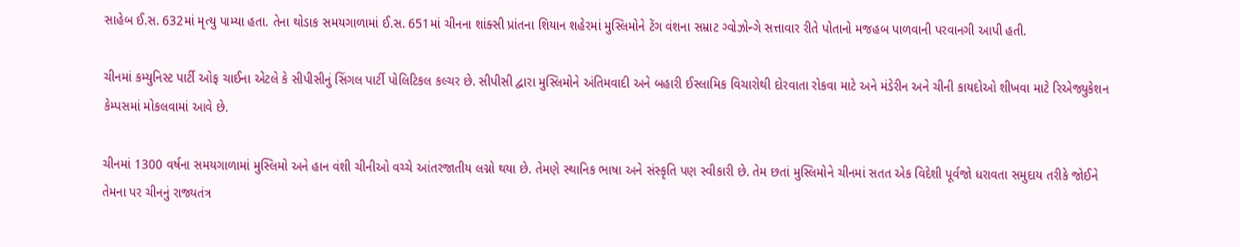સાહેબ ઈ.સ. 632માં મૃત્યુ પામ્યા હતા. તેના થોડાક સમયગાળામાં ઈ.સ. 651માં ચીનના શાંક્સી પ્રાંતના શિયાન શહેરમાં મુસ્લિમોને ટેંગ વંશના સમ્રાટ ગ્વોઝોન્ગે સત્તાવાર રીતે પોતાનો મજહબ પાળવાની પરવાનગી આપી હતી.

ચીનમાં કમ્યુનિસ્ટ પાર્ટી ઓફ ચાઈના એટલે કે સીપીસીનું સિંગલ પાર્ટી પોલિટિકલ કલ્ચર છે. સીપીસી દ્વારા મુસ્લિમોને અંતિમવાદી અને બહારી ઈસ્લામિક વિચારોથી દોરવાતા રોકવા માટે અને મંડેરીન અને ચીની કાયદોઓ શીખવા માટે રિએજ્યુકેશન કેમ્પસમાં મોકલવામાં આવે છે.

ચીનમાં 1300 વર્ષના સમયગાળામાં મુસ્લિમો અને હાન વંશી ચીનીઓ વચ્ચે આંતરજાતીય લગ્નો થયા છે. તેમણે સ્થાનિક ભાષા અને સંસ્કૃતિ પણ સ્વીકારી છે. તેમ છતાં મુસ્લિમોને ચીનમાં સતત એક વિદેશી પૂર્વજો ધરાવતા સમુદાય તરીકે જોઈને તેમના પર ચીનનું રાજ્યતંત્ર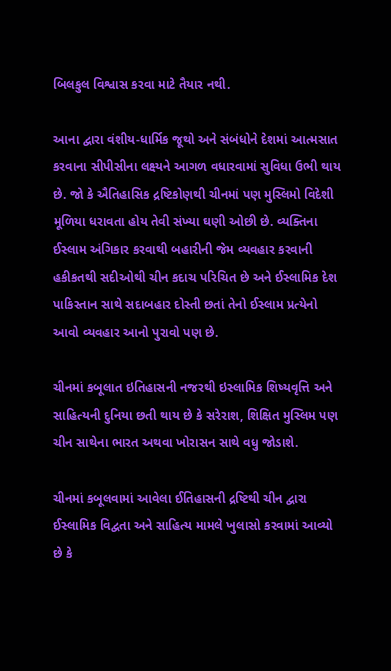બિલકુલ વિશ્વાસ કરવા માટે તૈયાર નથી.

આના દ્વારા વંશીય-ધાર્મિક જૂથો અને સંબંધોને દેશમાં આત્મસાત કરવાના સીપીસીના લક્ષ્યને આગળ વધારવામાં સુવિધા ઉભી થાય છે. જો કે ઐતિહાસિક દ્રષ્ટિકોણથી ચીનમાં પણ મુસ્લિમો વિદેશી મૂળિયા ધરાવતા હોય તેવી સંખ્યા ઘણી ઓછી છે. વ્યક્તિના ઈસ્લામ અંગિકાર કરવાથી બહારીની જેમ વ્યવહાર કરવાની હકીકતથી સદીઓથી ચીન કદાચ પરિચિત છે અને ઈસ્લામિક દેશ પાકિસ્તાન સાથે સદાબહાર દોસ્તી છતાં તેનો ઈસ્લામ પ્રત્યેનો આવો વ્યવહાર આનો પુરાવો પણ છે.

ચીનમાં કબૂલાત ઇતિહાસની નજરથી ઇસ્લામિક શિષ્યવૃત્તિ અને સાહિત્યની દુનિયા છતી થાય છે કે સરેરાશ, શિક્ષિત મુસ્લિમ પણ ચીન સાથેના ભારત અથવા ખોરાસન સાથે વધુ જોડાશે.

ચીનમાં કબૂલવામાં આવેલા ઈતિહાસની દ્રષ્ટિથી ચીન દ્વારા ઈસ્લામિક વિદ્વતા અને સાહિત્ય મામલે ખુલાસો કરવામાં આવ્યો છે કે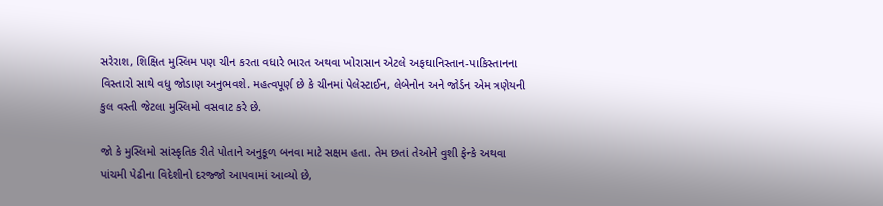સરેરાશ, શિક્ષિત મુસ્લિમ પણ ચીન કરતા વધારે ભારત અથવા ખોરાસાન એટલે અફઘાનિસ્તાન-પાકિસ્તાનના વિસ્તારો સાથે વધુ જોડાણ અનુભવશે. મહત્વપૂર્ણ છે કે ચીનમાં પેલેસ્ટાઈન, લેબેનોન અને જોર્ડન એમ ત્રણેયની કુલ વસ્તી જેટલા મુસ્લિમો વસવાટ કરે છે.

જો કે મુસ્લિમો સાંસ્કૃતિક રીતે પોતાને અનુકૂળ બનવા માટે સક્ષમ હતા. તેમ છતાં તેઓને વુશી ફેન્કે અથવા પાંચમી પેઢીના વિદેશીનો દરજ્જો આપવામાં આવ્યો છે,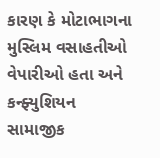કારણ કે મોટાભાગના મુસ્લિમ વસાહતીઓ વેપારીઓ હતા અને કન્ફ્યુશિયન સામાજીક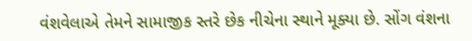વંશવેલાએ તેમને સામાજીક સ્તરે છેક નીચેના સ્થાને મૂક્યા છે. સોંગ વંશના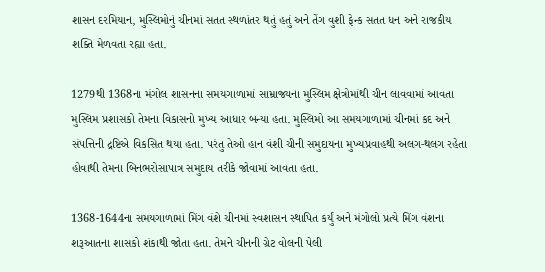શાસન દરમિયાન, મુસ્લિમોનું ચીનમાં સતત સ્થળાંતર થતું હતું અને તેંગ વુશી ફેન્ક સતત ધન અને રાજકીય શક્તિ મેળવતા રહ્યા હતા.

1279થી 1368ના મંગોલ શાસનના સમયગાળામાં સામ્રાજ્યના મુસ્લિમ ક્ષેત્રોમાંથી ચીન લાવવામાં આવતા મુસ્લિમ પ્રશાસકો તેમના વિકાસનો મુખ્ય આધાર બન્યા હતા. મુસ્લિમો આ સમયગાળામાં ચીનમાં કદ અને સંપત્તિની દ્રષ્ટિએ વિકસિત થયા હતા. પરંતુ તેઓ હાન વંશી ચીની સમુદાયના મુખ્યપ્રવાહથી અલગ-થલગ રહેતા હોવાથી તેમના બિનભરોસાપાત્ર સમુદાય તરીકે જોવામાં આવતા હતા.

1368-1644ના સમયગાળામાં મિંગ વંશે ચીનમાં સ્વશાસન સ્થાપિત કર્યું અને મંગોલો પ્રત્યે મિંગ વંશના શરૂઆતના શાસકો શંકાથી જોતા હતા. તેમને ચીનની ગ્રેટ વોલની પેલી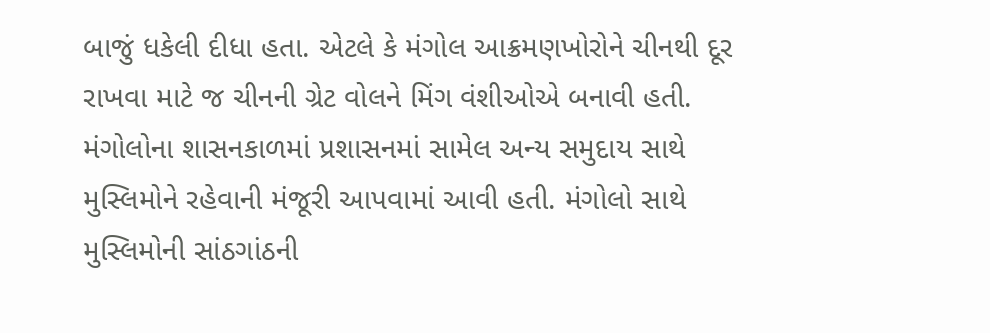બાજું ધકેલી દીધા હતા. એટલે કે મંગોલ આક્રમણખોરોને ચીનથી દૂર રાખવા માટે જ ચીનની ગ્રેટ વોલને મિંગ વંશીઓએ બનાવી હતી. મંગોલોના શાસનકાળમાં પ્રશાસનમાં સામેલ અન્ય સમુદાય સાથે મુસ્લિમોને રહેવાની મંજૂરી આપવામાં આવી હતી. મંગોલો સાથે મુસ્લિમોની સાંઠગાંઠની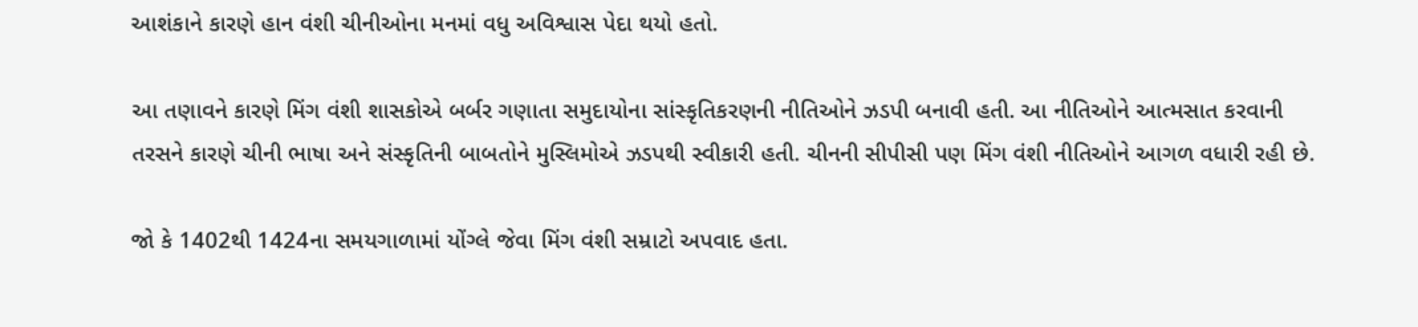આશંકાને કારણે હાન વંશી ચીનીઓના મનમાં વધુ અવિશ્વાસ પેદા થયો હતો.

આ તણાવને કારણે મિંગ વંશી શાસકોએ બર્બર ગણાતા સમુદાયોના સાંસ્કૃતિકરણની નીતિઓને ઝડપી બનાવી હતી. આ નીતિઓને આત્મસાત કરવાની તરસને કારણે ચીની ભાષા અને સંસ્કૃતિની બાબતોને મુસ્લિમોએ ઝડપથી સ્વીકારી હતી. ચીનની સીપીસી પણ મિંગ વંશી નીતિઓને આગળ વધારી રહી છે.

જો કે 1402થી 1424ના સમયગાળામાં યોંગ્લે જેવા મિંગ વંશી સમ્રાટો અપવાદ હતા.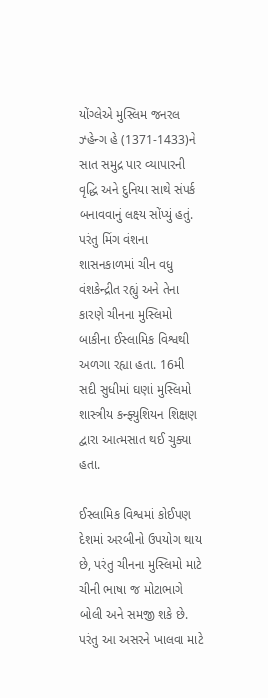યોંગ્લેએ મુસ્લિમ જનરલ ઝ્હેન્ગ હે (1371-1433)ને સાત સમુદ્ર પાર વ્યાપારની વૃદ્ધિ અને દુનિયા સાથે સંપર્ક બનાવવાનું લક્ષ્ય સોંપ્યું હતું. પરંતુ મિંગ વંશના શાસનકાળમાં ચીન વધુ વંશકેન્દ્રીત રહ્યું અને તેના કારણે ચીનના મુસ્લિમો બાકીના ઈસ્લામિક વિશ્વથી અળગા રહ્યા હતા. 16મી સદી સુધીમાં ઘણાં મુસ્લિમો શાસ્ત્રીય કન્ફ્યુશિયન શિક્ષણ દ્વારા આત્મસાત થઈ ચુક્યા હતા.

ઈસ્લામિક વિશ્વમાં કોઈપણ દેશમાં અરબીનો ઉપયોગ થાય છે, પરંતુ ચીનના મુસ્લિમો માટે ચીની ભાષા જ મોટાભાગે બોલી અને સમજી શકે છે. પરંતુ આ અસરને ખાલવા માટે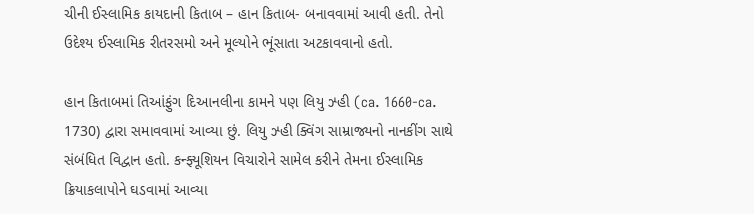ચીની ઈસ્લામિક કાયદાની કિતાબ – હાન કિતાબ- બનાવવામાં આવી હતી. તેનો ઉદેશ્ય ઈસ્લામિક રીતરસમો અને મૂલ્યોને ભૂંસાતા અટકાવવાનો હતો.

હાન કિતાબમાં તિઆંફુંગ દિઆનલીના કામને પણ લિયુ ઝ્હી (ca. 1660-ca. 1730) દ્વારા સમાવવામાં આવ્યા છું. લિયુ ઝ્હી ક્વિંગ સામ્રાજ્યનો નાનકીંગ સાથે સંબંધિત વિદ્વાન હતો. કન્ફ્યૂશિયન વિચારોને સામેલ કરીને તેમના ઈસ્લામિક ક્રિયાકલાપોને ઘડવામાં આવ્યા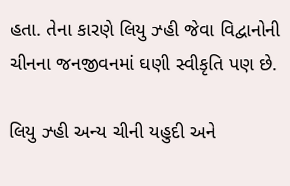હતા. તેના કારણે લિયુ ઝ્હી જેવા વિદ્વાનોની ચીનના જનજીવનમાં ઘણી સ્વીકૃતિ પણ છે.

લિયુ ઝ્હી અન્ય ચીની યહુદી અને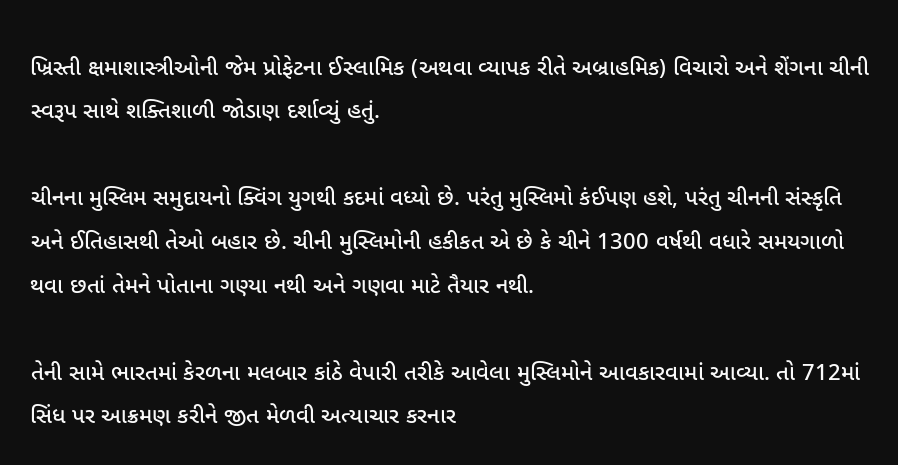ખ્રિસ્તી ક્ષમાશાસ્ત્રીઓની જેમ પ્રોફેટના ઈસ્લામિક (અથવા વ્યાપક રીતે અબ્રાહમિક) વિચારો અને શેંગના ચીની સ્વરૂપ સાથે શક્તિશાળી જોડાણ દર્શાવ્યું હતું.

ચીનના મુસ્લિમ સમુદાયનો ક્વિંગ યુગથી કદમાં વધ્યો છે. પરંતુ મુસ્લિમો કંઈપણ હશે, પરંતુ ચીનની સંસ્કૃતિ અને ઈતિહાસથી તેઓ બહાર છે. ચીની મુસ્લિમોની હકીકત એ છે કે ચીને 1300 વર્ષથી વધારે સમયગાળો થવા છતાં તેમને પોતાના ગણ્યા નથી અને ગણવા માટે તૈયાર નથી.

તેની સામે ભારતમાં કેરળના મલબાર કાંઠે વેપારી તરીકે આવેલા મુસ્લિમોને આવકારવામાં આવ્યા. તો 712માં સિંધ પર આક્રમણ કરીને જીત મેળવી અત્યાચાર કરનાર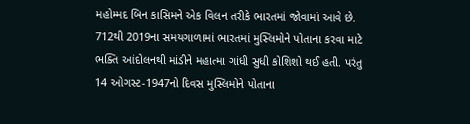મહોમ્મદ બિન કાસિમને એક વિલન તરીકે ભારતમાં જોવામાં આવે છે. 712થી 2019ના સમયગાળામાં ભારતમાં મુસ્લિમોને પોતાના કરવા માટે ભક્તિ આંદોલનથી માંડીને મહાત્મા ગાંધી સુધી કોશિશો થઈ હતી. પરંતુ 14 ઓગસ્ટ-1947નો દિવસ મુસ્લિમોને પોતાના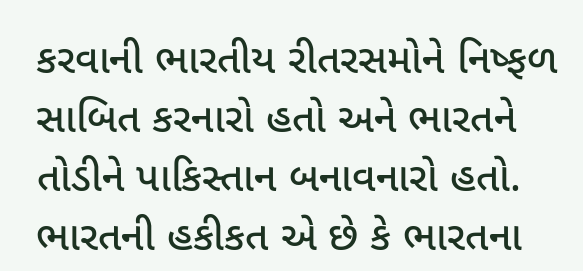કરવાની ભારતીય રીતરસમોને નિષ્ફળ સાબિત કરનારો હતો અને ભારતને તોડીને પાકિસ્તાન બનાવનારો હતો. ભારતની હકીકત એ છે કે ભારતના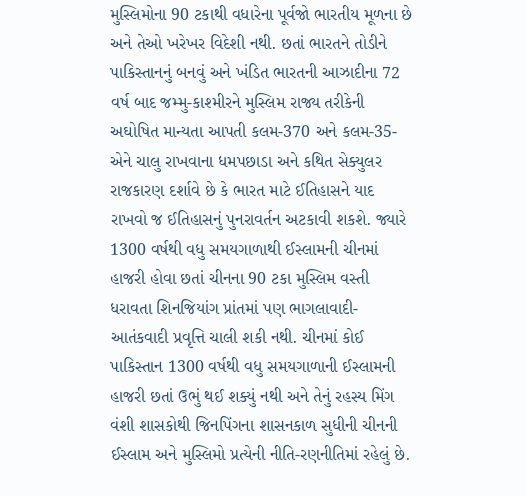મુસ્લિમોના 90 ટકાથી વધારેના પૂર્વજો ભારતીય મૂળના છે અને તેઓ ખરેખર વિદેશી નથી. છતાં ભારતને તોડીને પાકિસ્તાનનું બનવું અને ખંડિત ભારતની આઝાદીના 72 વર્ષ બાદ જમ્મુ-કાશ્મીરને મુસ્લિમ રાજ્ય તરીકેની અઘોષિત માન્યતા આપતી કલમ-370 અને કલમ-35-એને ચાલુ રાખવાના ધમપછાડા અને કથિત સેક્યુલર રાજકારણ દર્શાવે છે કે ભારત માટે ઈતિહાસને યાદ રાખવો જ ઈતિહાસનું પુનરાવર્તન અટકાવી શકશે. જ્યારે 1300 વર્ષથી વધુ સમયગાળાથી ઈસ્લામની ચીનમાં હાજરી હોવા છતાં ચીનના 90 ટકા મુસ્લિમ વસ્તી ધરાવતા શિનજિયાંગ પ્રાંતમાં પણ ભાગલાવાદી-આતંકવાદી પ્રવૃત્તિ ચાલી શકી નથી. ચીનમાં કોઈ પાકિસ્તાન 1300 વર્ષથી વધુ સમયગાળાની ઈસ્લામની હાજરી છતાં ઉભું થઈ શક્યું નથી અને તેનું રહસ્ય મિંગ વંશી શાસકોથી જિનપિંગના શાસનકાળ સુધીની ચીનની ઈસ્લામ અને મુસ્લિમો પ્રત્યેની નીતિ-રણનીતિમાં રહેલું છે.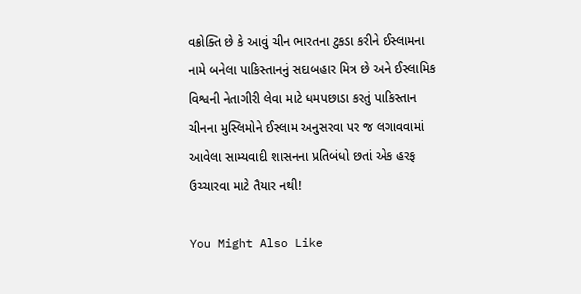વક્રોક્તિ છે કે આવું ચીન ભારતના ટુકડા કરીને ઈસ્લામના નામે બનેલા પાકિસ્તાનનું સદાબહાર મિત્ર છે અને ઈસ્લામિક વિશ્વની નેતાગીરી લેવા માટે ધમપછાડા કરતું પાકિસ્તાન ચીનના મુસ્લિમોને ઈસ્લામ અનુસરવા પર જ લગાવવામાં આવેલા સામ્યવાદી શાસનના પ્રતિબંધો છતાં એક હરફ ઉચ્ચારવા માટે તૈયાર નથી!

You Might Also Like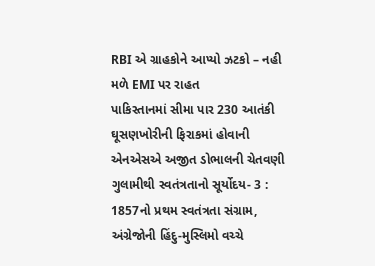RBI એ ગ્રાહકોને આપ્યો ઝટકો – નહી મળે EMI પર રાહત
પાકિસ્તાનમાં સીમા પાર 230 આતંકી ઘૂસણખોરીની ફિરાકમાં હોવાની એનએસએ અજીત ડોભાલની ચેતવણી
ગુલામીથી સ્વતંત્રતાનો સૂર્યોદય- 3 : 1857નો પ્રથમ સ્વતંત્રતા સંગ્રામ, અંગ્રેજોની હિંદુ-મુસ્લિમો વચ્ચે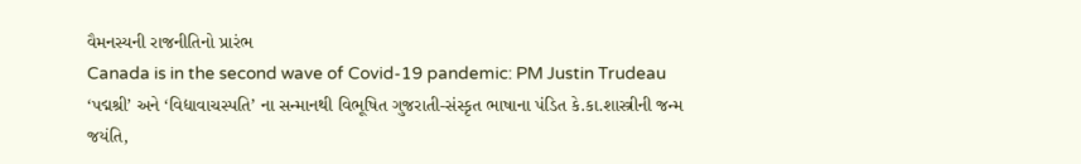વૈમનસ્યની રાજનીતિનો પ્રારંભ
Canada is in the second wave of Covid-19 pandemic: PM Justin Trudeau
‘પદ્મશ્રી’ અને ‘વિદ્યાવાચસ્પતિ’ ના સન્માનથી વિભૂષિત ગુજરાતી-સંસ્કૃત ભાષાના પંડિત કે.કા.શાસ્ત્રીની જન્મ જયંતિ,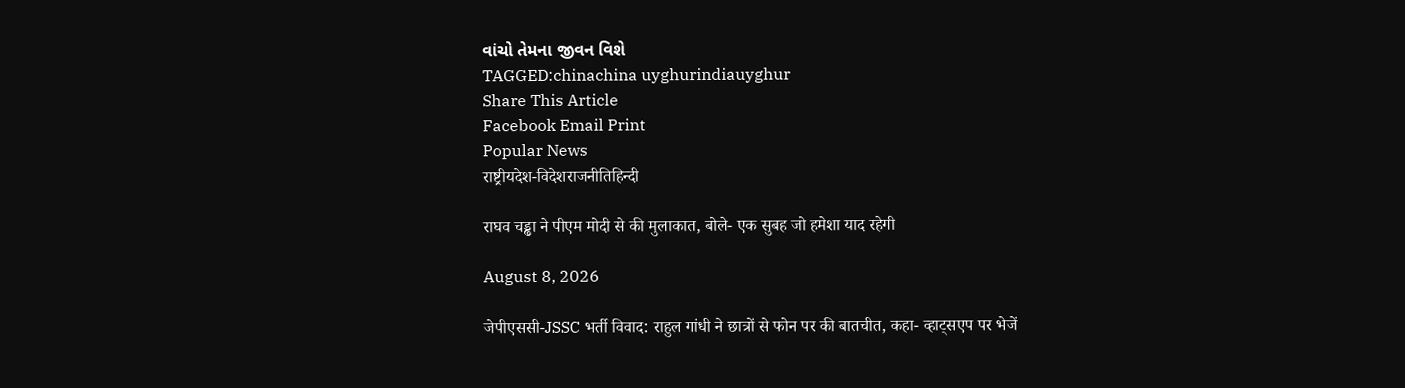વાંચો તેમના જીવન વિશે
TAGGED:chinachina uyghurindiauyghur
Share This Article
Facebook Email Print
Popular News
राष्ट्रीयदेश-विदेशराजनीतिहिन्दी

राघव चड्ढा ने पीएम मोदी से की मुलाकात, बोले- एक सुबह जो हमेशा याद रहेगी

August 8, 2026

जेपीएससी-JSSC भर्ती विवाद: राहुल गांधी ने छात्रों से फोन पर की बातचीत, कहा- व्हाट्सएप पर भेजें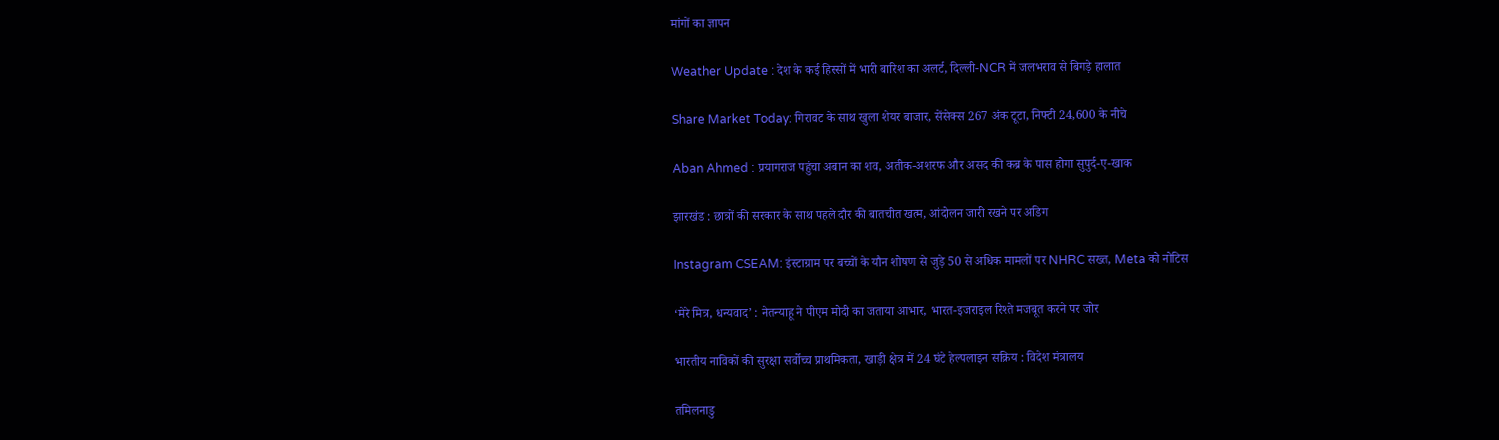मांगों का ज्ञापन

Weather Update : देश के कई हिस्सों में भारी बारिश का अलर्ट, दिल्ली-NCR में जलभराव से बिगड़े हालात

Share Market Today: गिरावट के साथ खुला शेयर बाजार, सेंसेक्स 267 अंक टूटा, निफ्टी 24,600 के नीचे

Aban Ahmed : प्रयागराज पहुंचा अबान का शव, अतीक-अशरफ और असद की कब्र के पास होगा सुपुर्द-ए-खाक

झारखंड : छात्रों की सरकार के साथ पहले दौर की बातचीत खत्म, आंदोलन जारी रखने पर अडिग

Instagram CSEAM: इंस्टाग्राम पर बच्चों के यौन शोषण से जुड़े 50 से अधिक मामलों पर NHRC सख्त, Meta को नोटिस

‘मेरे मित्र, धन्यवाद’ : नेतन्याहू ने पीएम मोदी का जताया आभार, भारत-इजराइल रिश्ते मजबूत करने पर जोर

भारतीय नाविकों की सुरक्षा सर्वोच्च प्राथमिकता, खाड़ी क्षेत्र में 24 घंटे हेल्पलाइन सक्रिय : विदेश मंत्रालय

तमिलनाडु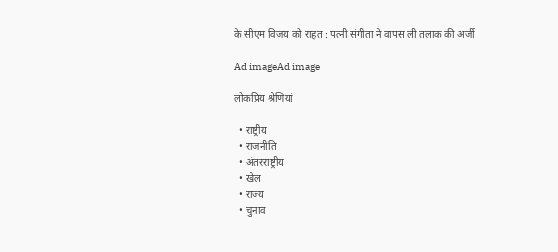के सीएम विजय को राहत : पत्नी संगीता ने वापस ली तलाक की अर्जी

Ad imageAd image

लोकप्रिय श्रेणियां

  • राष्ट्रीय
  • राजनीति
  • अंतरराष्ट्रीय
  • खेल
  • राज्य
  • चुनाव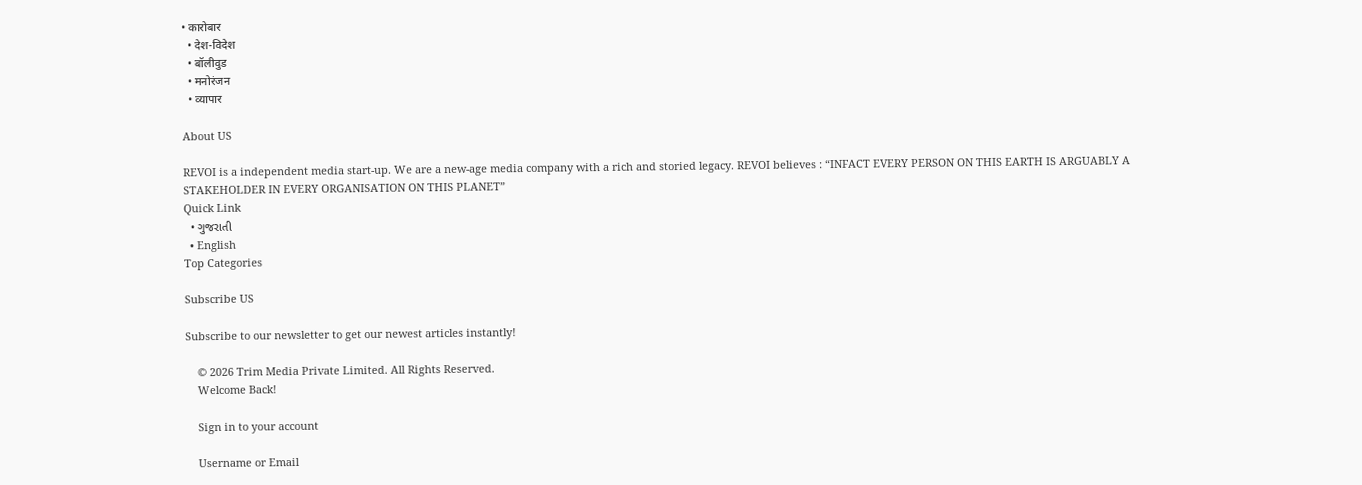• कारोबार
  • देश-विदेश
  • बॉलीवुड
  • मनोरंजन
  • व्यापार

About US

REVOI is a independent media start-up. We are a new-age media company with a rich and storied legacy. REVOI believes : “INFACT EVERY PERSON ON THIS EARTH IS ARGUABLY A STAKEHOLDER IN EVERY ORGANISATION ON THIS PLANET”
Quick Link
  • ગુજરાતી
  • English
Top Categories

Subscribe US

Subscribe to our newsletter to get our newest articles instantly!

    © 2026 Trim Media Private Limited. All Rights Reserved.
    Welcome Back!

    Sign in to your account

    Username or Email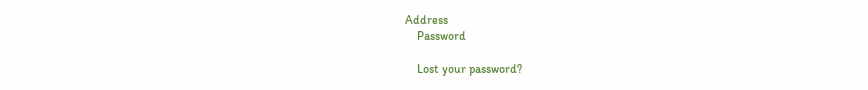Address
    Password

    Lost your password?